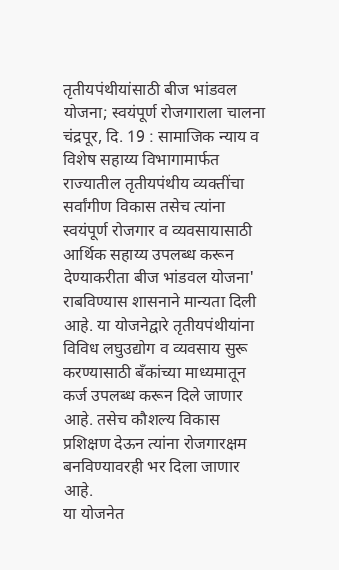तृतीयपंथीयांसाठी बीज भांडवल योजना; स्वयंपूर्ण रोजगाराला चालना
चंद्रपूर, दि. 19 : सामाजिक न्याय व विशेष सहाय्य विभागामार्फत राज्यातील तृतीयपंथीय व्यक्तींचा सर्वांगीण विकास तसेच त्यांना स्वयंपूर्ण रोजगार व व्यवसायासाठी आर्थिक सहाय्य उपलब्ध करून देण्याकरीता बीज भांडवल योजना' राबविण्यास शासनाने मान्यता दिली आहे. या योजनेद्वारे तृतीयपंथीयांना विविध लघुउद्योग व व्यवसाय सुरू करण्यासाठी बँकांच्या माध्यमातून कर्ज उपलब्ध करून दिले जाणार आहे. तसेच कौशल्य विकास प्रशिक्षण देऊन त्यांना रोजगारक्षम बनविण्यावरही भर दिला जाणार आहे.
या योजनेत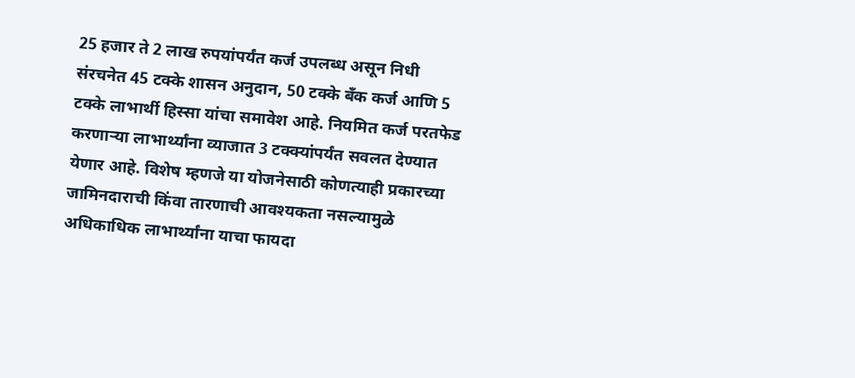25 हजार ते 2 लाख रुपयांपर्यंत कर्ज उपलब्ध असून निधी संरचनेत 45 टक्के शासन अनुदान, 50 टक्के बँक कर्ज आणि 5 टक्के लाभार्थी हिस्सा यांचा समावेश आहे. नियमित कर्ज परतफेड करणाऱ्या लाभार्थ्यांना व्याजात 3 टक्क्यांपर्यंत सवलत देण्यात येणार आहे. विशेष म्हणजे या योजनेसाठी कोणत्याही प्रकारच्या जामिनदाराची किंवा तारणाची आवश्यकता नसल्यामुळे अधिकाधिक लाभार्थ्यांना याचा फायदा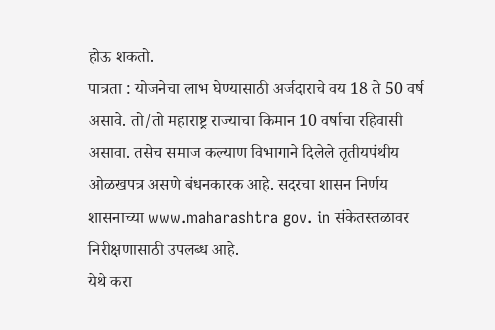होऊ शकतो.
पात्रता : योजनेचा लाभ घेण्यासाठी अर्जदाराचे वय 18 ते 50 वर्ष असावे. तो/तो महाराष्ट्र राज्याचा किमान 10 वर्षाचा रहिवासी असावा. तसेच समाज कल्याण विभागाने दिलेले तृतीयपंथीय ओळखपत्र असणे बंधनकारक आहे. सदरचा शासन निर्णय शासनाच्या www.maharashtra gov. in संकेतस्तळावर निरीक्षणासाठी उपलब्ध आहे.
येथे करा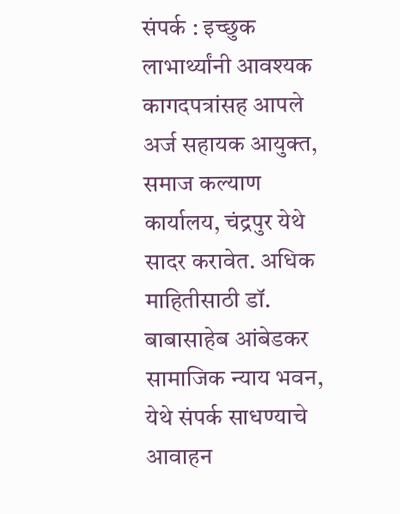संपर्क : इच्छुक लाभार्थ्यांनी आवश्यक कागदपत्रांसह आपले अर्ज सहायक आयुक्त, समाज कल्याण कार्यालय, चंद्रपुर येथे सादर करावेत. अधिक माहितीसाठी डॉ. बाबासाहेब आंबेडकर सामाजिक न्याय भवन, येथे संपर्क साधण्याचे आवाहन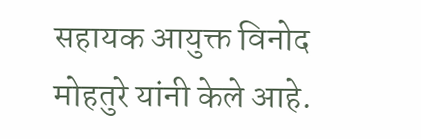सहायक आयुक्त विनोद मोहतुरे यांनी केले आहे.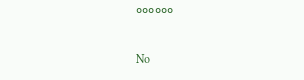००००००

No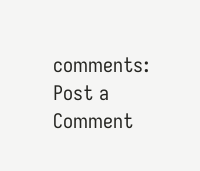comments:
Post a Comment